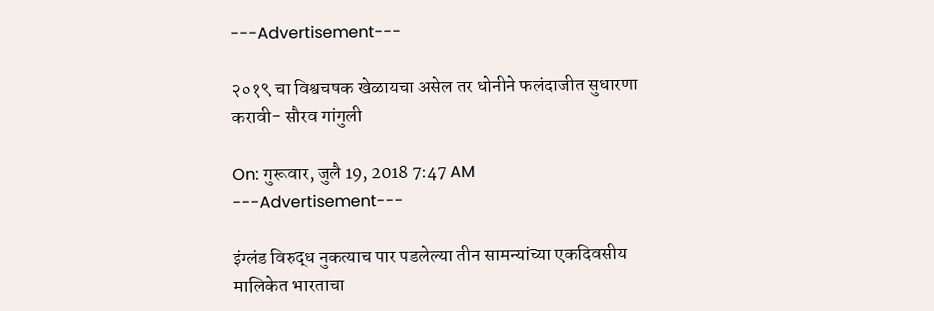---Advertisement---

२०१९ चा विश्वचषक खेळायचा असेल तर धोनीने फलंदाजीत सुधारणा करावी- सौरव गांगुली

On: गुरूवार, जुलै 19, 2018 7:47 AM
---Advertisement---

इंग्लंड विरुद्ध नुकत्याच पार पडलेल्या तीन सामन्यांच्या एकदिवसीय मालिकेत भारताचा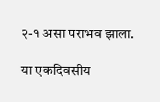२-१ असा पराभव झाला.

या एकदिवसीय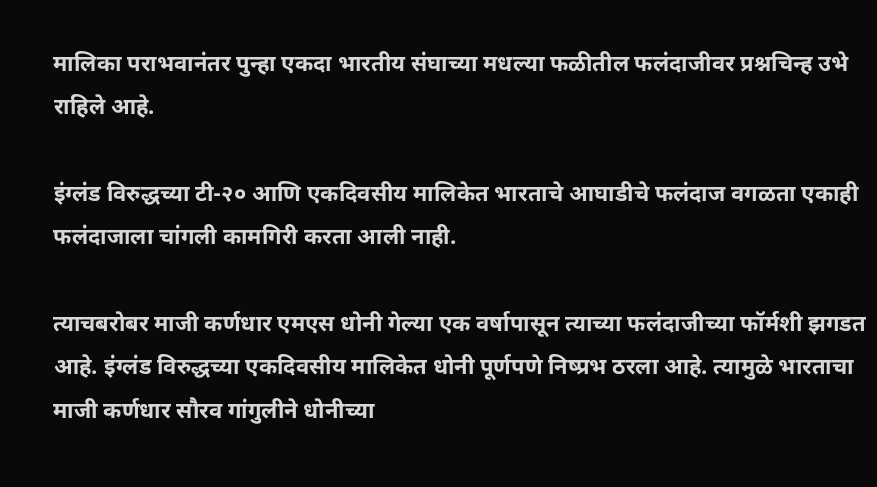मालिका पराभवानंतर पुन्हा एकदा भारतीय संघाच्या मधल्या फळीतील फलंदाजीवर प्रश्नचिन्ह उभे राहिले आहे.

इंग्लंड विरुद्धच्या टी-२० आणि एकदिवसीय मालिकेत भारताचे आघाडीचे फलंदाज वगळता एकाही फलंदाजाला चांगली कामगिरी करता आली नाही.

त्याचबरोबर माजी कर्णधार एमएस धोनी गेल्या एक वर्षापासून त्याच्या फलंदाजीच्या फॉर्मशी झगडत आहे. इंग्लंड विरुद्धच्या एकदिवसीय मालिकेत धोनी पूर्णपणे निष्प्रभ ठरला आहे. त्यामुळे भारताचा माजी कर्णधार सौरव गांगुलीने धोनीच्या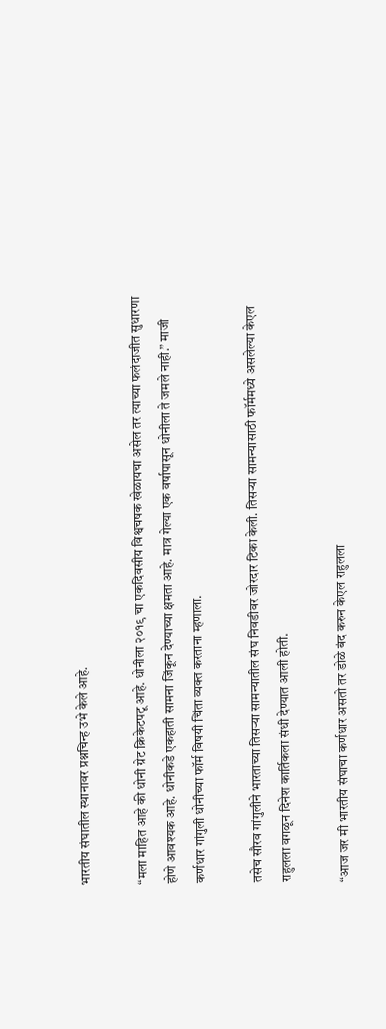भारतीय संघातील स्थानावर प्रश्नचिन्ह उभे केले आहे.

“मला माहित आहे की धोनी ग्रेट क्रिकेटपटू आहे. धोनीला २०१९ चा एकदिवसीय विश्वचषक खेळायचा असेल तर त्याच्या फलंदाजीत सुधारणा होणे आवश्यक आहे. धोनीकडे एकहाती सामना जिंकून देण्याच्या क्षमता आहे. मात्र गेल्या एक वर्षापासून धोनीला ते जमले नाही.” माजी कर्णधार गांगुली धोनीच्या फॉर्म विषयी चिंता व्यक्त करताना म्हणाला.

तसेच सौरव गांगुलीने भारताच्या तिसऱ्या सामन्यातील संघ निवडीवर जोरदार टिका केली. तिसऱ्या सामन्यासाठी फॉर्ममध्ये असलेल्या केएल राहुलला वगळून दिनेश कार्तिकला संधी देण्यात आली होती.

“आज जर मी भारतीय संघाचा कर्णधार असतो तर डोळे बंद करुन केएल राहुलला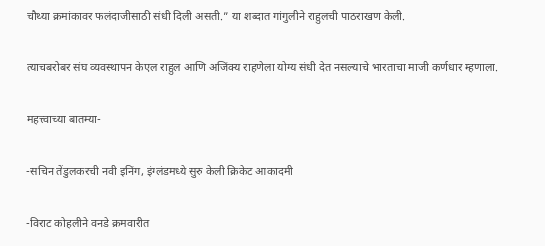चौथ्या क्रमांकावर फलंदाजीसाठी संधी दिली असती.” या शब्दात गांगुलीने राहुलची पाठराखण केली.

त्याचबरोबर संघ व्यवस्थापन केएल राहुल आणि अजिंक्य राहणेला योग्य संधी देत नसल्याचे भारताचा माजी कर्णधार म्हणाला.

महत्त्वाच्या बातम्या-

-सचिन तेंडुलकरची नवी इनिंग, इंग्लंडमध्ये सुरु केली क्रिकेट आकादमी

-विराट कोहलीने वनडे क्रमवारीत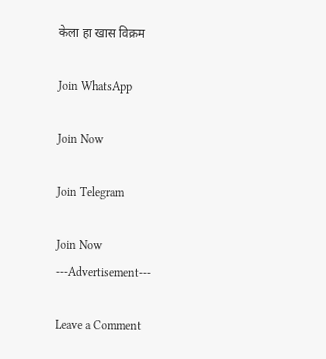केला हा खास विक्रम

Join WhatsApp

Join Now

Join Telegram

Join Now
---Advertisement---

Leave a Comment